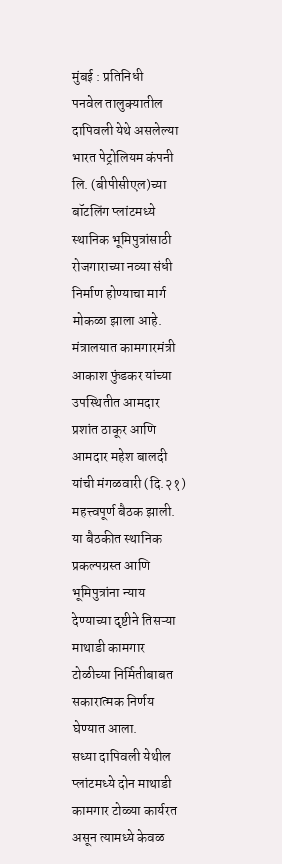मुंबई : प्रतिनिधी
पनवेल तालुक्यातील दापिवली येथे असलेल्या भारत पेट्रोलियम कंपनी लि. (बीपीसीएल)च्या बॉटलिंग प्लांटमध्ये स्थानिक भूमिपुत्रांसाठी रोजगाराच्या नव्या संधी निर्माण होण्याचा मार्ग मोकळा झाला आहे. मंत्रालयात कामगारमंत्री आकाश फुंडकर यांच्या उपस्थितीत आमदार प्रशांत ठाकूर आणि आमदार महेश बालदी यांची मंगळवारी (दि.२१) महत्त्वपूर्ण बैठक झाली. या बैठकीत स्थानिक प्रकल्पग्रस्त आणि भूमिपुत्रांना न्याय देण्याच्या दृष्टीने तिसऱ्या माथाडी कामगार टोळीच्या निर्मितीबाबत सकारात्मक निर्णय घेण्यात आला.
सध्या दापिवली येथील प्लांटमध्ये दोन माथाडी कामगार टोळ्या कार्यरत असून त्यामध्ये केवळ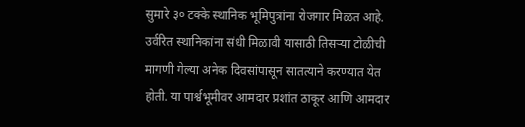सुमारे ३० टक्के स्थानिक भूमिपुत्रांना रोजगार मिळत आहे. उर्वरित स्थानिकांना संधी मिळावी यासाठी तिसऱ्या टोळीची मागणी गेल्या अनेक दिवसांपासून सातत्याने करण्यात येत होती. या पार्श्वभूमीवर आमदार प्रशांत ठाकूर आणि आमदार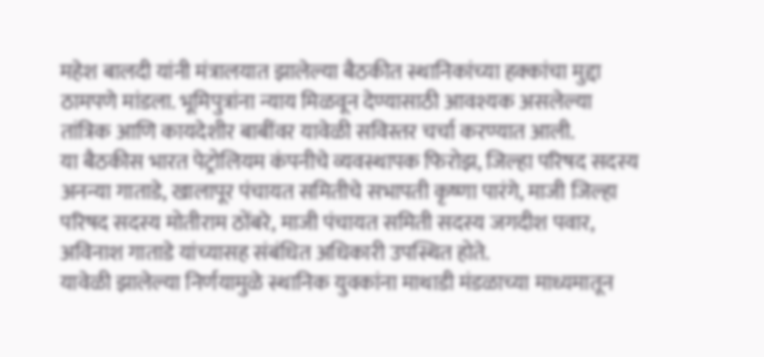महेश बालदी यांनी मंत्रालयात झालेल्या बैठकीत स्थानिकांच्या हक्कांचा मुद्दा ठामपणे मांडला. भूमिपुत्रांना न्याय मिळवून देण्यासाठी आवश्यक असलेल्या तांत्रिक आणि कायदेशीर बाबींवर यावेळी सविस्तर चर्चा करण्यात आली.
या बैठकीस भारत पेट्रोलियम कंपनीचे व्यवस्थापक फिरोझ, जिल्हा परिषद सदस्य अनन्या गाताडे, खालापूर पंचायत समितीचे सभापती कृष्णा पारंगे, माजी जिल्हा परिषद सदस्य मोतीराम ठोंबरे, माजी पंचायत समिती सदस्य जगदीश पवार, अविनाश गाताडे यांच्यासह संबंधित अधिकारी उपस्थित होते.
यावेळी झालेल्या निर्णयामुळे स्थानिक युवकांना माथाडी मंडळाच्या माध्यमातून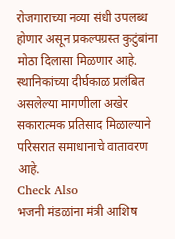रोजगाराच्या नव्या संधी उपलब्ध होणार असून प्रकल्पग्रस्त कुटुंबांना मोठा दिलासा मिळणार आहे. स्थानिकांच्या दीर्घकाळ प्रलंबित असलेल्या मागणीला अखेर सकारात्मक प्रतिसाद मिळाल्याने परिसरात समाधानाचे वातावरण आहे.
Check Also
भजनी मंडळांना मंत्री आशिष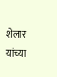शेलार यांच्या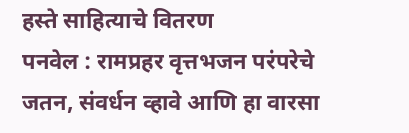हस्ते साहित्याचे वितरण
पनवेल : रामप्रहर वृत्तभजन परंपरेचे जतन, संवर्धन व्हावे आणि हा वारसा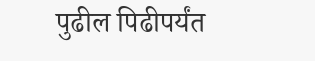पुढील पिढीपर्यंत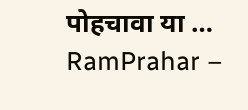पोहचावा या …
RamPrahar –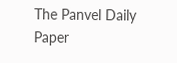The Panvel Daily Paper